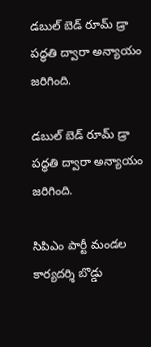డబుల్ బెడ్ రూమ్ డ్రా పద్ధతి ద్వారా అన్యాయం జరిగింది.

డబుల్ బెడ్ రూమ్ డ్రా పద్ధతి ద్వారా అన్యాయం జరిగింది.

సిపిఎం పార్టీ మండల కార్యదర్శి బొడ్డు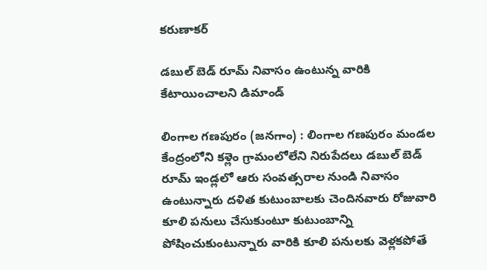కరుణాకర్

డబుల్ బెడ్ రూమ్ నివాసం ఉంటున్న వారికి కేటాయించాలని డిమాండ్

లింగాల గణపురం (జనగాం) : లింగాల గణపురం మండల కేంద్రంలోని కళ్లెం గ్రామంలోలేని నిరుపేదలు డబుల్ బెడ్ రూమ్ ఇండ్లలో ఆరు సంవత్సరాల నుండి నివాసం ఉంటున్నారు దళిత కుటుంబాలకు చెందినవారు రోజువారి కూలి పనులు చేసుకుంటూ కుటుంబాన్ని పోషించుకుంటున్నారు వారికి కూలి పనులకు వెళ్లకపోతే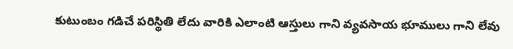కుటుంబం గడిచే పరిస్థితి లేదు వారికి ఎలాంటి ఆస్తులు గాని వ్యవసాయ భూములు గాని లేవు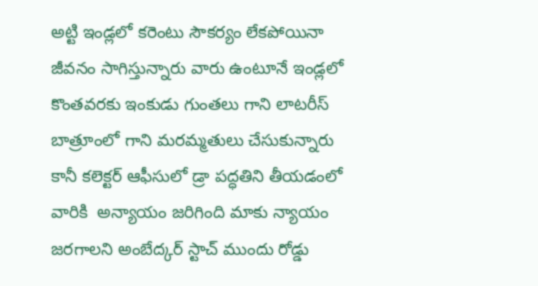అట్టి ఇండ్లలో కరెంటు సౌకర్యం లేకపోయినా జీవనం సాగిస్తున్నారు వారు ఉంటూనే ఇండ్లలో కొంతవరకు ఇంకుడు గుంతలు గాని లాటరీస్ బాత్రూంలో గాని మరమ్మతులు చేసుకున్నారు కానీ కలెక్టర్ ఆఫీసులో డ్రా పద్ధతిని తీయడంలో వారికి  అన్యాయం జరిగింది మాకు న్యాయం జరగాలని అంబేద్కర్ స్టాచ్ ముందు రోడ్డు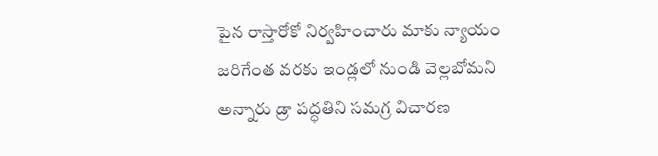పైన రాస్తారోకో నిర్వహించారు మాకు న్యాయం జరిగేంత వరకు ఇండ్లలో నుండి వెల్లబోమని అన్నారు డ్రా పద్ధతిని సమగ్ర విచారణ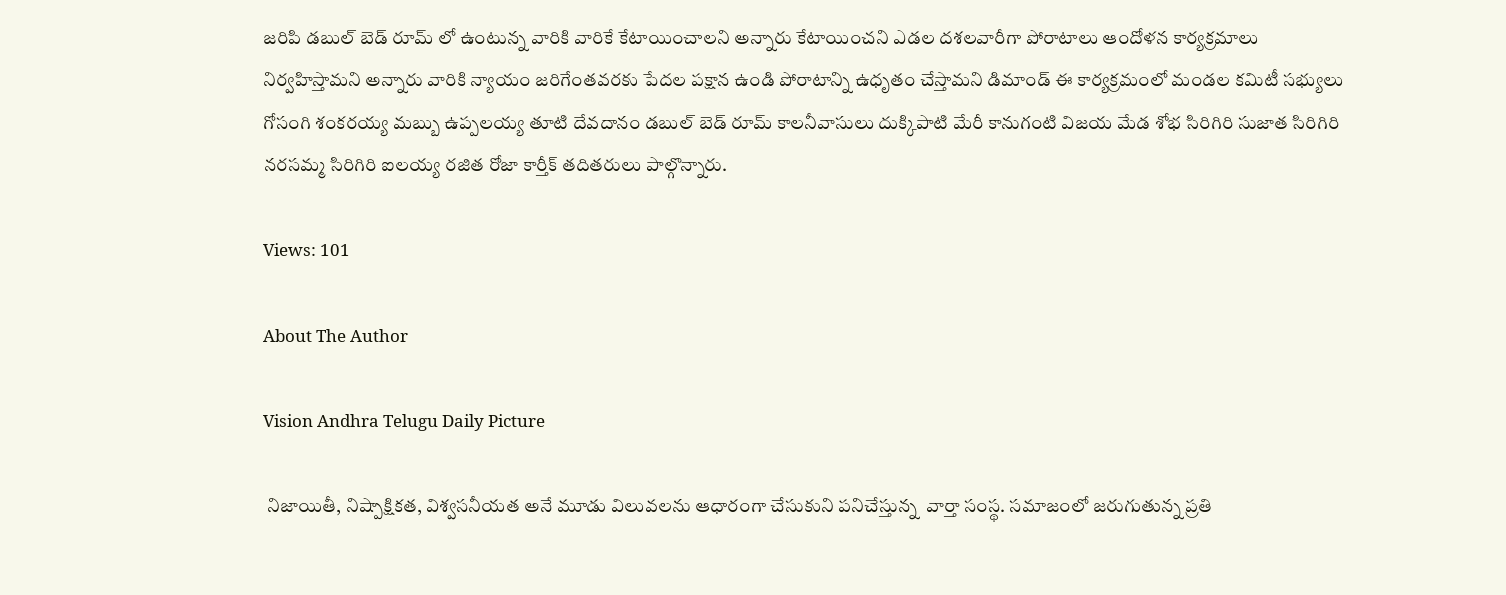జరిపి డబుల్ బెడ్ రూమ్ లో ఉంటున్న వారికి వారికే కేటాయించాలని అన్నారు కేటాయించని ఎడల దశలవారీగా పోరాటాలు ఆందోళన కార్యక్రమాలు నిర్వహిస్తామని అన్నారు వారికి న్యాయం జరిగేంతవరకు పేదల పక్షాన ఉండి పోరాటాన్ని ఉధృతం చేస్తామని డిమాండ్ ఈ కార్యక్రమంలో మండల కమిటీ సభ్యులు గోసంగి శంకరయ్య మబ్బు ఉప్పలయ్య తూటి దేవదానం డబుల్ బెడ్ రూమ్ కాలనీవాసులు దుక్కిపాటి మేరీ కానుగంటి విజయ మేడ శోభ సిరిగిరి సుజాత సిరిగిరి నరసమ్మ సిరిగిరి ఐలయ్య రజిత రోజా కార్తీక్ తదితరులు పాల్గొన్నారు.

Views: 101

About The Author

Vision Andhra Telugu Daily Picture

 నిజాయితీ, నిష్పాక్షికత, విశ్వసనీయత అనే మూడు విలువలను ఆధారంగా చేసుకుని పనిచేస్తున్న  వార్తా సంస్థ. సమాజంలో జరుగుతున్న ప్రతి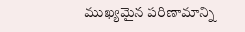ముఖ్యమైన పరిణామాన్ని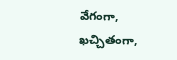వేగంగా, ఖచ్చితంగా,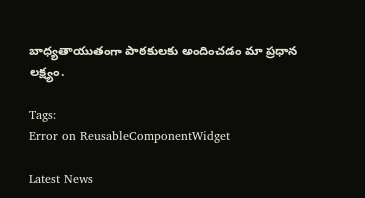బాధ్యతాయుతంగా పాఠకులకు అందించడం మా ప్రధాన లక్ష్యం.

Tags:
Error on ReusableComponentWidget

Latest News